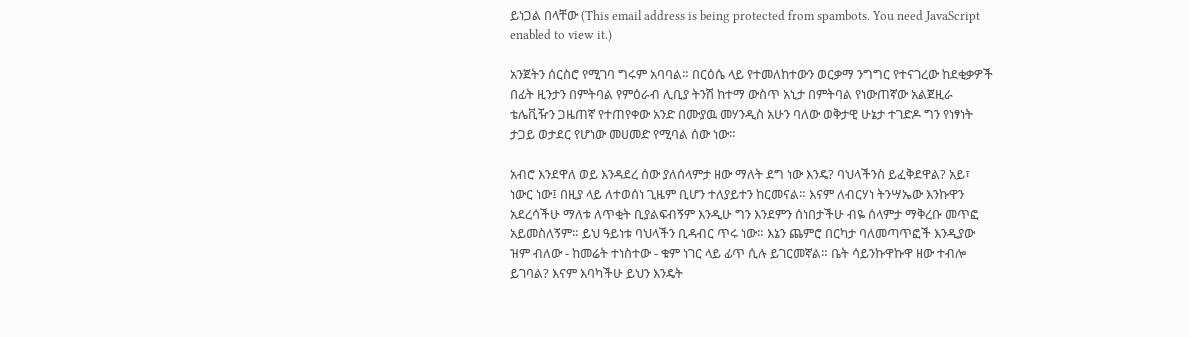ይነጋል በላቸው (This email address is being protected from spambots. You need JavaScript enabled to view it.)

አንጀትን ሰርስሮ የሚገባ ግሩም አባባል። በርዕሴ ላይ የተመለከተውን ወርቃማ ንግግር የተናገረው ከደቂቃዎች በፊት ዚንታን በምትባል የምዕራብ ሊቢያ ትንሽ ከተማ ውስጥ አኒታ በምትባል የነውጠኛው አልጀዚራ ቴሌቪዥን ጋዜጠኛ የተጠየቀው አንድ በሙያዉ መሃንዲስ አሁን ባለው ወቅታዊ ሁኔታ ተገድዶ ግን የነፃነት ታጋይ ወታደር የሆነው መሀመድ የሚባል ሰው ነው።

አብሮ እንደዋለ ወይ እንዳደረ ሰው ያለሰላምታ ዘው ማለት ደግ ነው እንዴ? ባህላችንስ ይፈቅደዋል? አይ፣ ነውር ነው፤ በዚያ ላይ ለተወሰነ ጊዜም ቢሆን ተለያይተን ከርመናል። እናም ለብርሃነ ትንሣኤው እንኩዋን አደረሳችሁ ማለቱ ለጥቂት ቢያልፍብኝም እንዲሁ ግን እንደምን ሰነበታችሁ ብዬ ሰላምታ ማቅረቡ መጥፎ አይመስለኝም። ይህ ዓይነቱ ባህላችን ቢዳብር ጥሩ ነው። እኔን ጨምሮ በርካታ ባለመጣጥፎች እንዲያው ዝም ብለው - ከመሬት ተነስተው - ቁም ነገር ላይ ፊጥ ሲሉ ይገርመኛል። ቤት ሳይንኩዋኩዋ ዘው ተብሎ ይገባል? እናም እባካችሁ ይህን እንዴት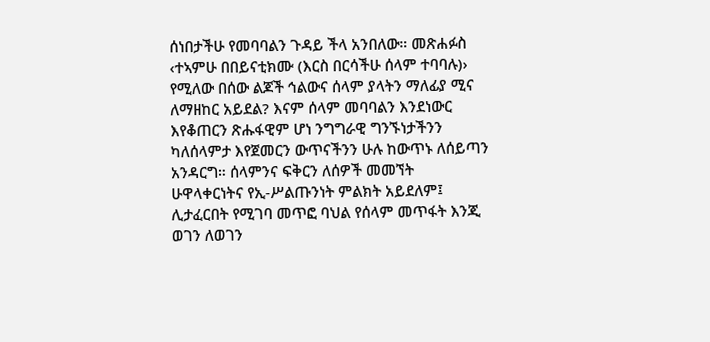ሰነበታችሁ የመባባልን ጉዳይ ችላ አንበለው። መጽሐፉስ ‹ተኣምሁ በበይናቲክሙ (እርስ በርሳችሁ ሰላም ተባባሉ)› የሚለው በሰው ልጆች ኅልውና ሰላም ያላትን ማለፊያ ሚና ለማዘከር አይደል? እናም ሰላም መባባልን እንደነውር እየቆጠርን ጽሑፋዊም ሆነ ንግግራዊ ግንኙነታችንን ካለሰላምታ እየጀመርን ውጥናችንን ሁሉ ከውጥኑ ለሰይጣን አንዳርግ። ሰላምንና ፍቅርን ለሰዎች መመኘት ሁዋላቀርነትና የኢ-ሥልጡንነት ምልክት አይደለም፤ ሊታፈርበት የሚገባ መጥፎ ባህል የሰላም መጥፋት እንጂ ወገን ለወገን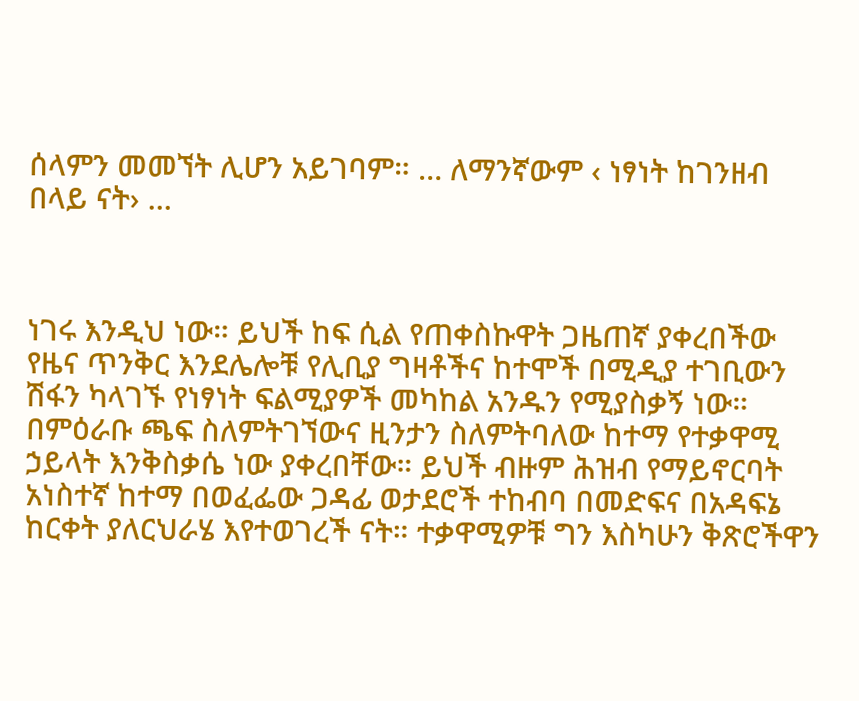ሰላምን መመኘት ሊሆን አይገባም። … ለማንኛውም ‹ ነፃነት ከገንዘብ በላይ ናት› …



ነገሩ እንዲህ ነው። ይህች ከፍ ሲል የጠቀስኩዋት ጋዜጠኛ ያቀረበችው የዜና ጥንቅር እንደሌሎቹ የሊቢያ ግዛቶችና ከተሞች በሚዲያ ተገቢውን ሽፋን ካላገኙ የነፃነት ፍልሚያዎች መካከል አንዱን የሚያስቃኝ ነው። በምዕራቡ ጫፍ ስለምትገኘውና ዚንታን ስለምትባለው ከተማ የተቃዋሚ ኃይላት እንቅስቃሴ ነው ያቀረበቸው። ይህች ብዙም ሕዝብ የማይኖርባት አነስተኛ ከተማ በወፈፌው ጋዳፊ ወታደሮች ተከብባ በመድፍና በአዳፍኔ ከርቀት ያለርህራሄ እየተወገረች ናት። ተቃዋሚዎቹ ግን እስካሁን ቅጽሮችዋን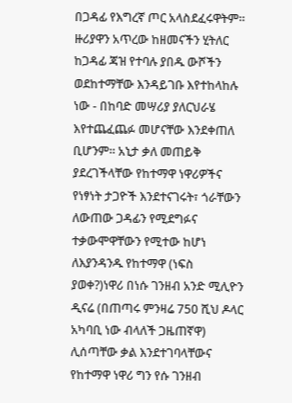በጋዳፊ የእግረኛ ጦር አላስደፈሩዋትም። ዙሪያዋን አጥረው ከዘመናችን ሂትለር ከጋዳፊ ጃዝ የተባሉ ያበዱ ውሾችን ወደከተማቸው እንዳይገቡ እየተከላከሉ ነው - በከባድ መሣሪያ ያለርህራሄ እየተጨፈጨፉ መሆናቸው እንደቀጠለ ቢሆንም። አኒታ ቃለ መጠይቅ ያደረገችላቸው የከተማዋ ነዋሪዎችና የነፃነት ታጋዮች እንደተናገሩት፣ ጎራቸውን ለውጠው ጋዳፊን የሚደግፉና ተቃውሞዋቸውን የሚተው ከሆነ ለእያንዳንዱ የከተማዋ (ነፍስ ያወቀ?)ነዋሪ በነሱ ገንዘብ አንድ ሚሊዮን ዲናሬ (በጠጣሩ ምንዛሬ 750 ሺህ ዶላር አካባቢ ነው ብላለች ጋዜጠኛዋ) ሊሰጣቸው ቃል እንደተገባላቸውና የከተማዋ ነዋሪ ግን የሱ ገንዘብ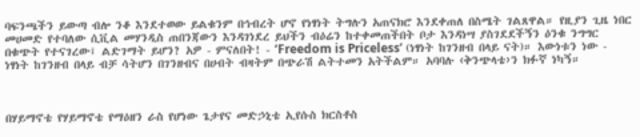ባፍንጫችን ይውጣ ብሎ ንቆ እንደተወው ይልቁንም በኅብረት ሆኖ የነፃነት ትግሉን አጠናክሮ እንደቀጠለ በስሜት ገልጸዋል። የዚያን ጊዜ ነበር መሀመድ የተባለው ሲቪል መሃንዲስ ጠበንጃውን እንዳገነደረ ይህችን ብዕሬን ከተቀመጠችበት ቦታ እንዳነሣ ያስገደደችኝን ዕንቁ ንግግር በቁጭት የተናገረው፤ ልድገማት ይሆን? አዎ - ምናለበት! - ‘Freedom is Priceless’ (ነፃነት ከገንዘብ በላይ ናት)። እውነቱን ነው - ነፃነት ከገንዘብ በላይ ብቻ ሳትሆን በገንዘብና በሀብት ብዛትም በጭራሽ ልትተመን አትችልም። አባባሉ ‹ቅንጭላቴ›ን ክፉኛ ነካኝ።



በሃይማኖቴ የሃይማኖቴ የማዕዘን ራስ የሆነው ጌታየና መድኃኒቴ ኢየሱስ ክርስቶስ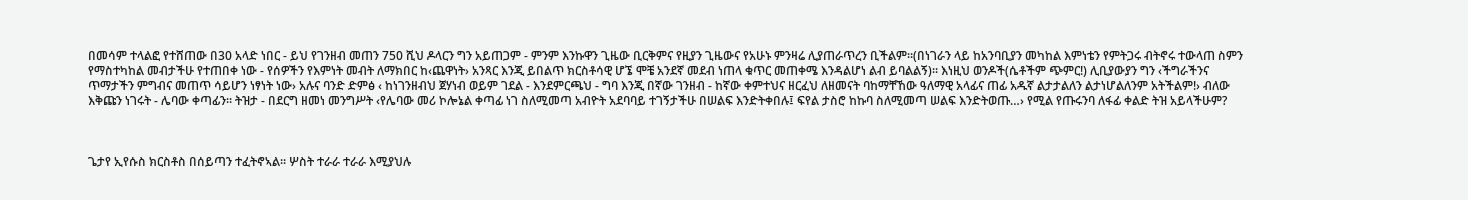በመሳም ተላልፎ የተሸጠው በ30 አላድ ነበር - ይህ የገንዘብ መጠን 750 ሺህ ዶላርን ግን አይጠጋም - ምንም እንኩዋን ጊዜው ቢርቅምና የዚያን ጊዜውና የአሁኑ ምንዛሬ ሊያጠራጥረን ቢችልም።(በነገራን ላይ ከአንባቢያን መካከል እምነቴን የምትጋሩ ብትኖሩ ተውላጠ ስምን የማስተካከል መብታችሁ የተጠበቀ ነው - የሰዎችን የእምነት መብት ለማክበር ከ‹ጨዋነት› አንጻር እንጂ ይበልጥ ክርስቶሳዊ ሆኜ ሞቼ አንደኛ መደብ ነጠላ ቁጥር መጠቀሜ እንዳልሆነ ልብ ይባልልኝ)። እነዚህ ወንዶች(ሴቶችም ጭምር!) ሊቢያውያን ግን ‹ችግራችንና ጥማታችን ምግብና መጠጥ ሳይሆን ነፃነት ነው› አሉና ባንድ ድምፅ ‹ ከነገንዘብህ ጀሃነብ ወይም ገደል - እንደምርጫህ - ግባ እንጂ በኛው ገንዘብ - ከኛው ቀምተህና ዘርፈህ ለዘመናት ባከማቸኸው ዓለማዊ አላፊና ጠፊ አዱኛ ልታታልለን ልታነሆልለንም አትችልም!› ብለው እቅጩን ነገሩት - ሌባው ቀጣፊን። ትዝታ - በደርግ ዘመነ መንግሥት ‹የሌባው መሪ ኮሎኔል ቀጣፊ ነገ ስለሚመጣ አብዮት አደባባይ ተገኝታችሁ በሠልፍ እንድትቀበሉ፤ ፍየል ታስሮ ከኩባ ስለሚመጣ ሠልፍ እንድትወጡ…› የሚል የጡሩንባ ለፋፊ ቀልድ ትዝ አይላችሁም?



ጌታየ ኢየሱስ ክርስቶስ በሰይጣን ተፈትኖኣል። ሦስት ተራራ ተራራ እሚያህሉ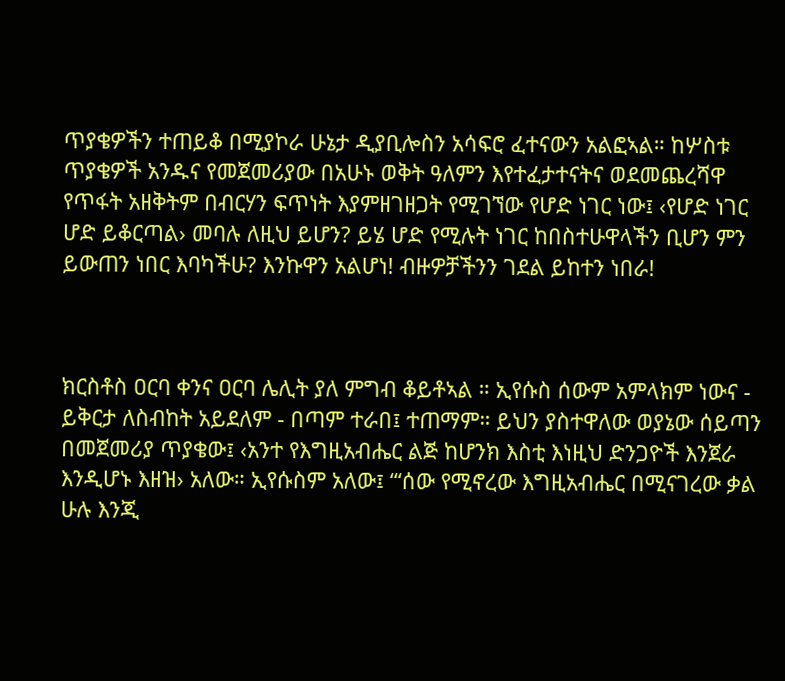ጥያቄዎችን ተጠይቆ በሚያኮራ ሁኔታ ዲያቢሎስን አሳፍሮ ፈተናውን አልፎኣል። ከሦስቱ ጥያቄዎች አንዱና የመጀመሪያው በአሁኑ ወቅት ዓለምን እየተፈታተናትና ወደመጨረሻዋ የጥፋት አዘቅትም በብርሃን ፍጥነት እያምዘገዘጋት የሚገኘው የሆድ ነገር ነው፤ ‹የሆድ ነገር ሆድ ይቆርጣል› መባሉ ለዚህ ይሆን? ይሄ ሆድ የሚሉት ነገር ከበስተሁዋላችን ቢሆን ምን ይውጠን ነበር እባካችሁ? እንኩዋን አልሆነ! ብዙዎቻችንን ገደል ይከተን ነበራ!



ክርስቶስ ዐርባ ቀንና ዐርባ ሌሊት ያለ ምግብ ቆይቶኣል ። ኢየሱስ ሰውም አምላክም ነውና - ይቅርታ ለስብከት አይደለም - በጣም ተራበ፤ ተጠማም። ይህን ያስተዋለው ወያኔው ሰይጣን በመጀመሪያ ጥያቄው፤ ‹አንተ የእግዚአብሔር ልጅ ከሆንክ እስቲ እነዚህ ድንጋዮች እንጀራ እንዲሆኑ እዘዝ› አለው። ኢየሱስም አለው፤ “‘ሰው የሚኖረው እግዚአብሔር በሚናገረው ቃል ሁሉ እንጂ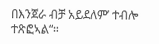በእንጀራ ብቻ አይደለም’ ተብሎ ተጽፎኣል“።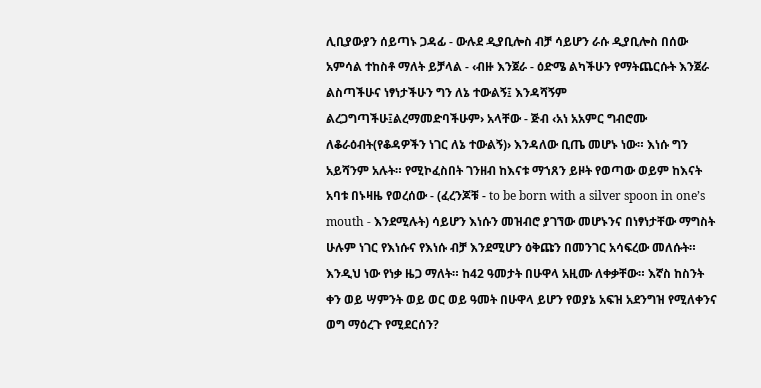ሊቢያውያን ሰይጣኑ ጋዳፊ - ውሉደ ዲያቢሎስ ብቻ ሳይሆን ራሱ ዲያቢሎስ በሰው አምሳል ተከስቶ ማለት ይቻላል - ‹ብዙ እንጀራ - ዕድሜ ልካችሁን የማትጨርሱት እንጀራ ልስጣችሁና ነፃነታችሁን ግን ለኔ ተውልኝ፤ እንዳሻኝም ልረጋግጣችሁ፤ልረማመድባችሁም› አላቸው - ጅብ ‹አነ አአምር ግብሮሙ ለቆራዕብት(የቆዳዎችን ነገር ለኔ ተውልኝ)› እንዳለው ቢጤ መሆኑ ነው። እነሱ ግን አይሻንም አሉት። የሚኮፈስበት ገንዘብ ከእናቱ ማኀጸን ይዞት የወጣው ወይም ከእናት አባቱ በኑዛዜ የወረሰው - (ፈረንጆቹ - to be born with a silver spoon in one’s mouth - እንደሚሉት) ሳይሆን እነሱን መዝብሮ ያገኘው መሆኑንና በነፃነታቸው ማግስት ሁሉም ነገር የእነሱና የእነሱ ብቻ እንደሚሆን ዕቅጩን በመንገር አሳፍረው መለሱት። እንዲህ ነው የነቃ ዜጋ ማለት። ከ42 ዓመታት በሁዋላ አዚሙ ለቀቃቸው። እኛስ ከስንት ቀን ወይ ሣምንት ወይ ወር ወይ ዓመት በሁዋላ ይሆን የወያኔ አፍዝ አደንግዝ የሚለቀንና ወግ ማዕረጉ የሚደርሰን?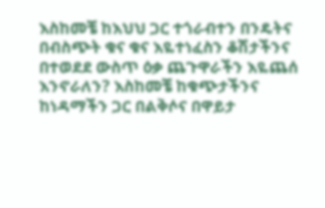እስከመቼ ከእህህ ጋር ተጎራብተን በንዴትና በብስጭት ቁና ቁና እዬተነፈስን ቆሽታችንና በተወደደ ውስጥ ዕቃ ጨጉዋራችን እዬጨሰ እንኖራለን? እስከመቼ ከቁጭታችንና ከነዳማችን ጋር በልቅሶና በዋይታ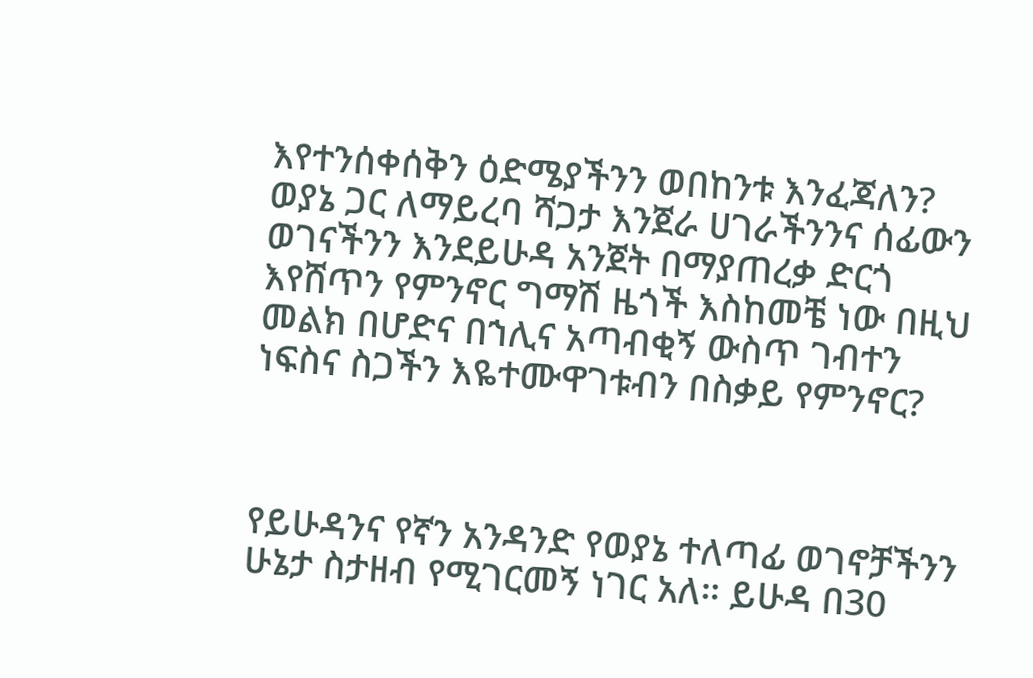እየተንሰቀሰቅን ዕድሜያችንን ወበከንቱ እንፈጃለን? ወያኔ ጋር ለማይረባ ሻጋታ እንጀራ ሀገራችንንና ሰፊውን ወገናችንን እንደይሁዳ አንጀት በማያጠረቃ ድርጎ እየሸጥን የምንኖር ግማሽ ዜጎች እስከመቼ ነው በዚህ መልክ በሆድና በኀሊና አጣብቂኝ ውስጥ ገብተን ነፍስና ስጋችን እዬተሙዋገቱብን በስቃይ የምንኖር?



የይሁዳንና የኛን አንዳንድ የወያኔ ተለጣፊ ወገኖቻችንን ሁኔታ ስታዘብ የሚገርመኝ ነገር አለ። ይሁዳ በ30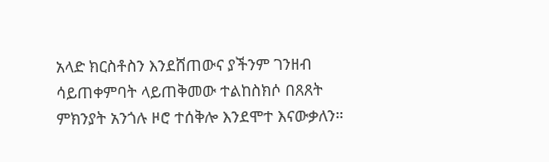አላድ ክርስቶስን እንደሸጠውና ያችንም ገንዘብ ሳይጠቀምባት ላይጠቅመው ተልከስክሶ በጸጸት ምክንያት አንጎሉ ዞሮ ተሰቅሎ እንደሞተ እናውቃለን።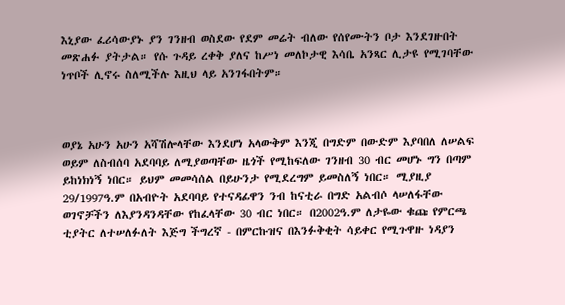እኒያው ፈሪሳውያኑ ያን ገንዘብ ወስደው የደም መሬት ብለው የሰየሙትን ቦታ እንደገዙበት መጽሐፉ ያትታል። የሱ ጉዳይ ረቀቅ ያለና ከሥነ መለኮታዊ እሳቤ አንጻር ሊታዩ የሚገባቸው ነጥቦች ሊኖሩ ስለሚችሉ እዚህ ላይ አንገፋበትም።



ወያኔ አሁን አሁን አሻሽሎላቸው እንደሆነ አላውቅም እንጂ በግድም በውድም እያባበለ ለሠልፍ ወይም ለስብሰባ አደባባይ ለሚያወጣቸው ዜጎች የሚከፍለው ገንዘብ 30 ብር መሆኑ ግን በጣም ይከነክነኝ ነበር። ይህም መመሳሰል በይሁንታ የሚደረግም ይመስለኝ ነበር። ሚያዚያ 29/1997ዓ.ም በአብዮት አደባባይ የተናዳፊዋን ንብ ከናቲራ በግድ አልብሶ ላሠለፋቸው ወገኖቻችን ለእያንዳንዳቸው የከፈላቸው 30 ብር ነበር። በ2002ዓ.ም ለታዬው ቁጩ የምርጫ ቲያትር ለተሠለፉለት እጅግ ችግረኛ - በምርኩዝና በእንፉቅቂት ሳይቀር የሚጉዋዙ ነዳያን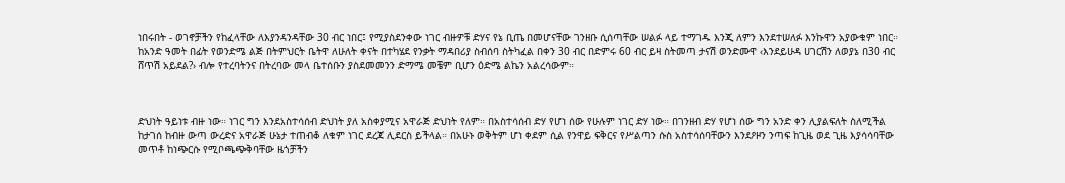ነበሩበት - ወገኖቻችን የከፈላቸው ለእያንዳንዳቸው 30 ብር ነበር፤ የሚያስደንቀው ነገር ብዙዎቹ ድሃና የኔ ቢጤ በመሆናቸው ገንዘቡ ሲሰጣቸው ሠልፉ ላይ ተማገዱ እንጂ ለምን እንደተሠለፉ እንኩዋን አያውቁም ነበር። ከአንድ ዓመት በፊት የወንድሜ ልጅ በትምህርት ቤትዋ ለሁለት ቀናት በተካሄደ የንቃት ማዳበሪያ ስብሰባ ስትካፈል በቀን 30 ብር በድምሩ 60 ብር ይዛ ስትመጣ ታናሽ ወንድሙዋ ‹እንደይሁዳ ሀገርሽን ለወያኔ በ30 ብር ሸጥሽ አይደል?› ብሎ የተረባትንና በትረባው መላ ቤተሰቡን ያስደመመንን ድማሜ መቼም ቢሆን ዕድሜ ልኬን አልረሳውም።



ድህነት ዓይነቱ ብዙ ነው። ነገር ግን እንደአስተሳሰብ ድህነት ያለ አስቀያሚና አዋራጅ ድህነት የለም። በአስተሳሰብ ድሃ የሆነ ሰው የሁሉም ነገር ድሃ ነው። በገንዘብ ድሃ የሆነ ሰው ግን አንድ ቀን ሊያልፍለት ስለሚችል ከታገሰ ከብዙ ውጣ ውረድና አዋራጅ ሁኔታ ተጠብቆ ለቁም ነገር ደረጃ ሊደርስ ይችላል። በአሁኑ ወቅትም ሆነ ቀደም ሲል የንዋይ ፍቅርና የሥልጣን ሱስ አስተሳሰባቸውን እንደዖዞን ንጣፍ ከጊዜ ወደ ጊዜ እያሳሳባቸው መጥቶ ከነጭርሱ የሚቦጫጭቅባቸው ዜጎቻችን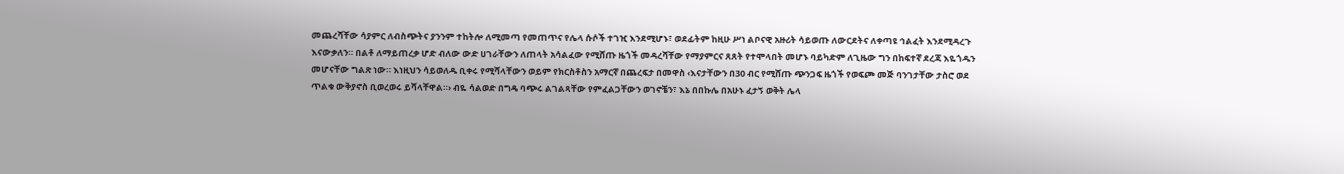መጨረሻቸው ሳያምር ለብስጭትና ያንንም ተከትሎ ለሚመጣ የመጠጥና የሌላ ሱሶች ተገዢ እንደሚሆኑ፣ ወደፊትም ከዚሁ ሥነ ልቦናዊ አዙሪት ሳይወጡ ለውርደትና ለቀጣዩ ኅልፈት እንደሚዳረጉ እናውቃለን። በልቶ ለማይጠረቃ ሆድ ብለው ውድ ሀገራቸውን ለጠላት አሳልፈው የሚሸጡ ዜጎች መዳረሻቸው የማያምርና ጸጸት የተሞላበት መሆኑ ባይካድም ለጊዜው ግን በከፍተኛ ደረጃ እዬጎዱን መሆናቸው ግልጽ ነው። እነዚህን ሳይወለዱ ቢቀሩ የሚሻላቸውን ወይም የክርስቶስን አማርኛ በጨረፍታ በመዋስ ‹እናታቸውን በ30 ብር የሚሸጡ ጭንጋፍ ዜጎች የወፍጮ መጅ ባንገታቸው ታስሮ ወደ ጥልቁ ውቅያኖስ ቢወረወሩ ይሻላቸዋል።› ብዬ ሳልወድ በግዴ ባጭሩ ልገልጻቸው የምፈልጋቸውን ወገኖቼን፣ እኔ በበኩሌ በአሁኑ ፈታኝ ወቅት ሌላ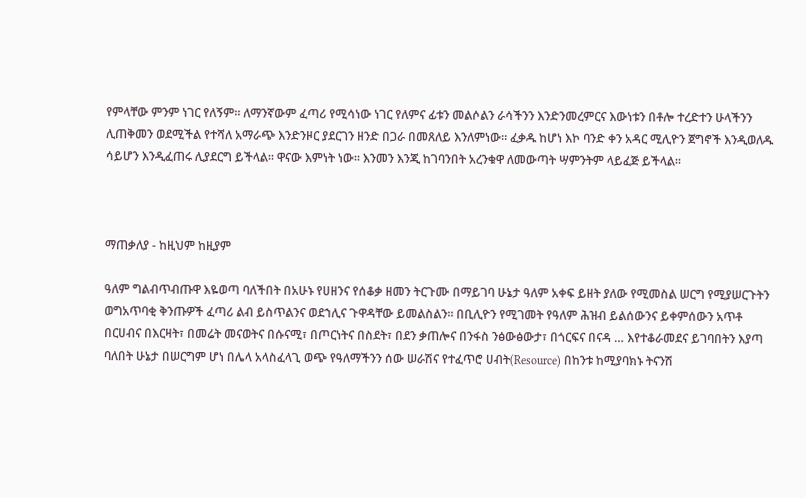የምላቸው ምንም ነገር የለኝም። ለማንኛውም ፈጣሪ የሚሳነው ነገር የለምና ፊቱን መልሶልን ራሳችንን እንድንመረምርና እውነቱን በቶሎ ተረድተን ሁላችንን ሊጠቅመን ወደሚችል የተሻለ አማራጭ እንድንዞር ያደርገን ዘንድ በጋራ በመጸለይ እንለምነው። ፈቃዱ ከሆነ እኮ ባንድ ቀን አዳር ሚሊዮን ጀግኖች እንዲወለዱ ሳይሆን እንዲፈጠሩ ሊያደርግ ይችላል። ዋናው እምነት ነው። እንመን እንጂ ከገባንበት አረንቁዋ ለመውጣት ሣምንትም ላይፈጅ ይችላል።



ማጠቃለያ - ከዚህም ከዚያም

ዓለም ግልብጥብጡዋ እዬወጣ ባለችበት በአሁኑ የሀዘንና የሰቆቃ ዘመን ትርጉሙ በማይገባ ሁኔታ ዓለም አቀፍ ይዘት ያለው የሚመስል ሠርግ የሚያሠርጉትን ወግአጥባቂ ቅንጡዎች ፈጣሪ ልብ ይስጥልንና ወደኀሊና ጉዋዳቸው ይመልስልን። በቢሊዮን የሚገመት የዓለም ሕዝብ ይልሰውንና ይቀምሰውን አጥቶ በርሀብና በእርዛት፣ በመሬት መናወትና በሱናሚ፣ በጦርነትና በስደት፣ በደን ቃጠሎና በንፋስ ንፅውፅውታ፣ በጎርፍና በናዳ … እየተቆራመደና ይገባበትን እያጣ ባለበት ሁኔታ በሠርግም ሆነ በሌላ አላስፈላጊ ወጭ የዓለማችንን ሰው ሠራሽና የተፈጥሮ ሀብት(Resource) በከንቱ ከሚያባክኑ ትናንሽ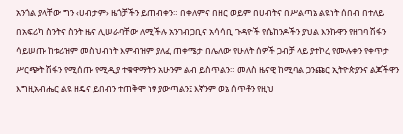አንጎል ያላቸው ግን ‹ሀብታም› ዜጎቻችን ይጠብቀን። በቀለምና በዘር ወይም በሀብትና በሥልጣኔ ልዩነት ሰበብ በተለይ በአፍሪካ ስንትና ስንት ዜና ሊሠራባቸው ለሚችሉ አንገብጋቢና አሳሳቢ ጉዳዮች የሴከንዶችን ያህል እንኩዋን የዘገባ ሽፋን ሳይሠጡ ከቱሪዝም መስህብነት እምብዝም ያለፈ ጠቀሜታ በሌለው የሁለት ሰዎች ጋብቻ ላይ ያተኮረ የሙሉቀን የቀጥታ ሥርጭት ሽፋን የሚሰጡ የሚዲያ ተቁዋማትን አሁንም ልብ ይስጥልን። መለስ ዜናዊ ከሚባል ጋንጩር ኢትዮጵያንና ልጆችዋን እግዚአብሔር ልዩ ዘዴና ይበብን ተጠቅሞ ነፃ ያውጣልን፤ እኛንም ወኔ ሰጥቶን የዚህ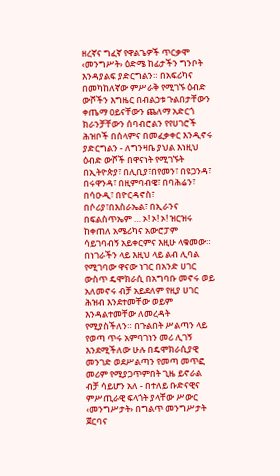ዘረኛና ግፈኛ የዋልጌዎች ጥርቃሞ ‹መንግሥት› ዕድሜ ከፊታችን ግንቦት እንዳያልፍ ያድርግልን። በአፍሪካና በመካከለኛው ምሥራቅ የሚገኙ ዕብድ ውሾችን እግዜር በብልኃቱ ጉልበታቸውን ቀጤማ ዐይናቸውን ጨለማ አድርጎ ክራንቻቸውን ሰባብሮልን የየሀገሮች ሕዝቦች በሰላምና በመፈቃቀር እንዲኖሩ ያድርግልን - ለግንዛቤ ያህል እነዚህ ዕብድ ውሾች በዋናነት የሚገኙት በኢትዮጵያ፣ በሊቢያ፣በየመን፣ በዩጋንዳ፣ በሩዋንዳ፣ በዚምባብዌ፣ በባሕሬን፣ በሳዑዲ፣ በዮርዳኖስ፣ በሶሪያ፣በእስራኤል፣ በኢራንና በፍልስጥኤም … ኦ! ኦ! ኦ! ዝርዝሩ ከቀጠለ አሜሪካና አውሮፓም ሳይገባብኝ አይቀርምና እዚሁ ላቁመው። በነገራችን ላይ እዚህ ላይ ልብ ሊባል የሚገባው ዋናው ነገር በአንድ ሀገር ውስጥ ዴሞክራሲ በአግባቡ መኖሩ ወይ አለመኖሩ ብቻ አይደለም የዚያ ሀገር ሕዝብ እንደተመቸው ወይም እንዳልተመቸው ለመረዳት የሚያስችለን። በጉልበት ሥልጣን ላይ የወጣ ጥሩ አምባገነን መሪ ሊገኝ እንደሚችለው ሁሉ በዴሞክራሲያዊ መንገድ ወደሥልጣን የመጣ መጥፎ መሪም የሚያጋጥምበት ጊዜ ይኖራል ብቻ ሳይሆን አለ - በተለይ ቡድናዊና ምሥጢራዊ ፍላጎት ያላቸው ሥውር ‹መንግሥታት› በግልጥ መንግሥታት ጀርባና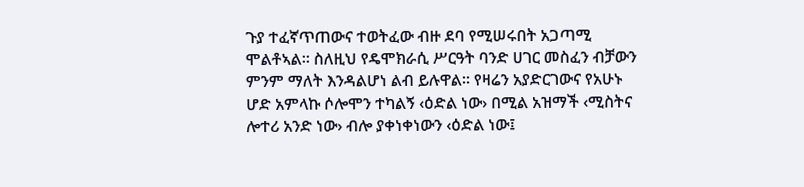ጉያ ተፈኛጥጠውና ተወትፈው ብዙ ደባ የሚሠሩበት አጋጣሚ ሞልቶኣል። ስለዚህ የዴሞክራሲ ሥርዓት ባንድ ሀገር መስፈን ብቻውን ምንም ማለት እንዳልሆነ ልብ ይሉዋል። የዛሬን አያድርገውና የአሁኑ ሆድ አምላኩ ሶሎሞን ተካልኝ ‹ዕድል ነው› በሚል አዝማች ‹ሚስትና ሎተሪ አንድ ነው› ብሎ ያቀነቀነውን ‹ዕድል ነው፤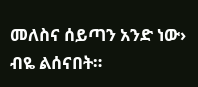መለስና ሰይጣን አንድ ነው› ብዬ ልሰናበት።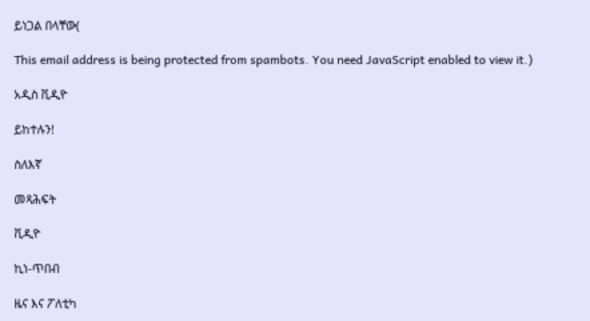ይነጋል በላቸው(

This email address is being protected from spambots. You need JavaScript enabled to view it.)

አዲስ ቪዲዮ

ይከተሉን!

ስለእኛ

መጻሕፍት

ቪዲዮ

ኪነ-ጥበብ

ዜና እና ፖለቲካ